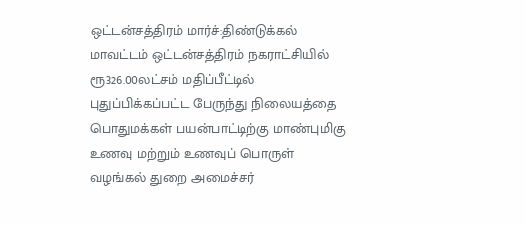ஒட்டன்சத்திரம் மார்ச்:திண்டுக்கல் மாவட்டம் ஒட்டன்சத்திரம் நகராட்சியில் ரூ326.00லட்சம் மதிப்பீட்டில் புதுப்பிக்கப்பட்ட பேருந்து நிலையத்தை பொதுமக்கள் பயன்பாட்டிற்கு மாண்புமிகு உணவு மற்றும் உணவுப் பொருள் வழங்கல் துறை அமைச்சர்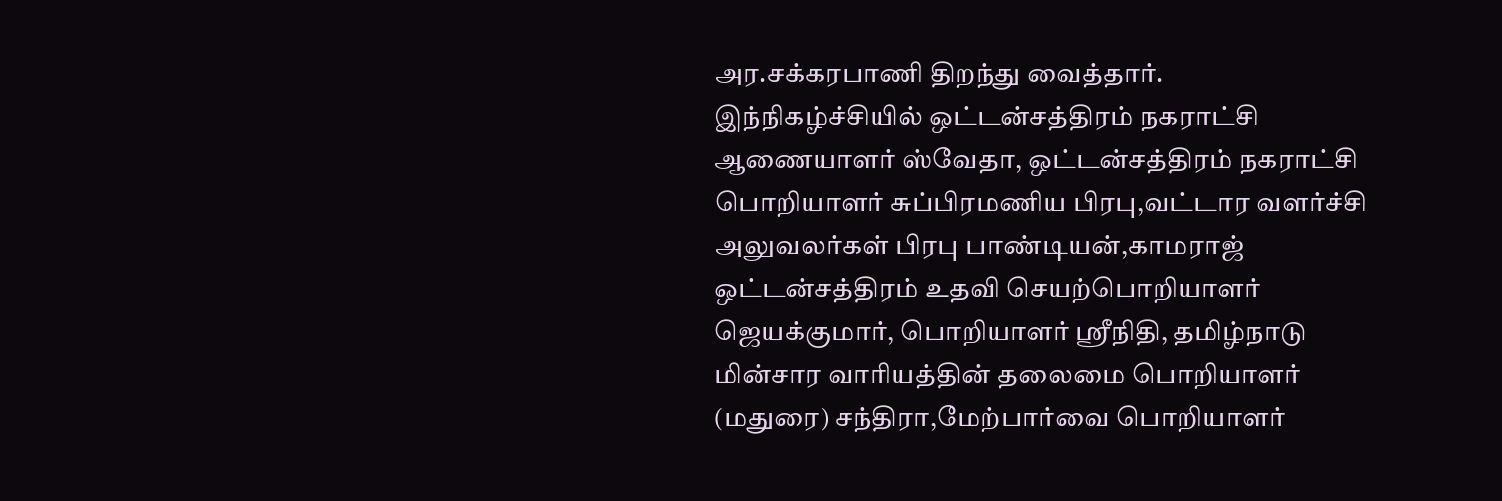அர.சக்கரபாணி திறந்து வைத்தார்.
இந்நிகழ்ச்சியில் ஒட்டன்சத்திரம் நகராட்சி ஆணையாளர் ஸ்வேதா, ஒட்டன்சத்திரம் நகராட்சி பொறியாளர் சுப்பிரமணிய பிரபு,வட்டார வளர்ச்சி அலுவலர்கள் பிரபு பாண்டியன்,காமராஜ் ஒட்டன்சத்திரம் உதவி செயற்பொறியாளர் ஜெயக்குமார், பொறியாளர் ஸ்ரீநிதி, தமிழ்நாடு மின்சார வாரியத்தின் தலைமை பொறியாளர் (மதுரை) சந்திரா,மேற்பார்வை பொறியாளர்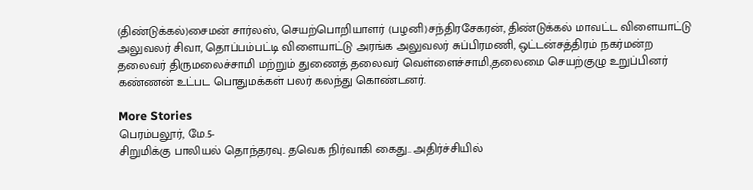(திண்டுக்கல்)சைமன் சார்லஸ், செயற்பொறியாளர் (பழனி)சந்திரசேகரன், திண்டுக்கல் மாவட்ட விளையாட்டு அலுவலர் சிவா, தொப்பம்பட்டி விளையாட்டு அரங்க அலுவலர் சுப்பிரமணி, ஒட்டன்சத்திரம் நகர்மன்ற தலைவர் திருமலைச்சாமி மற்றும் துணைத் தலைவர் வெள்ளைச்சாமி,தலைமை செயற்குழு உறுப்பினர் கண்ணன் உட்பட பொதுமக்கள் பலர் கலந்து கொண்டனர்.

More Stories
பெரம்பலூர், மே.5-
சிறுமிக்கு பாலியல் தொந்தரவு.. தவெக நிர்வாகி கைது.. அதிர்ச்சியில்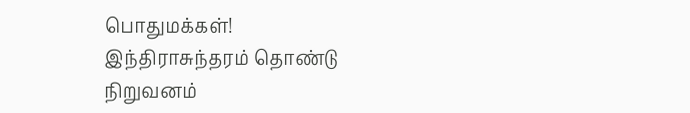பொதுமக்கள்!
இந்திராசுந்தரம் தொண்டு நிறுவனம்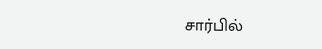சார்பில்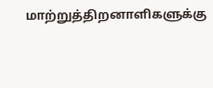மாற்றுத்திறனாளிகளுக்கு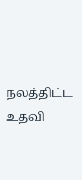நலத்திட்ட உதவி